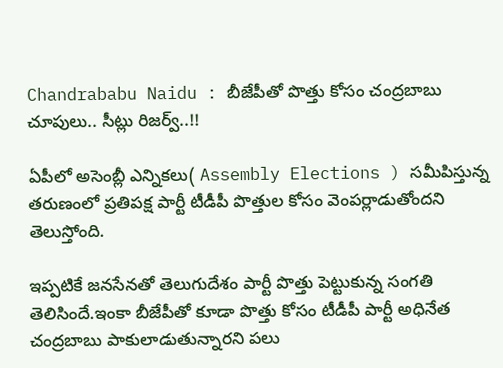Chandrababu Naidu : బీజేపీతో పొత్తు కోసం చంద్రబాబు చూపులు.. సీట్లు రిజర్వ్..!!

ఏపీలో అసెంబ్లీ ఎన్నికలు( Assembly Elections ) సమీపిస్తున్న తరుణంలో ప్రతిపక్ష పార్టీ టీడీపీ పొత్తుల కోసం వెంపర్లాడుతోందని తెలుస్తోంది.

ఇప్పటికే జనసేనతో తెలుగుదేశం పార్టీ పొత్తు పెట్టుకున్న సంగతి తెలిసిందే.ఇంకా బీజేపీతో కూడా పొత్తు కోసం టీడీపీ పార్టీ అధినేత చంద్రబాబు పాకులాడుతున్నారని పలు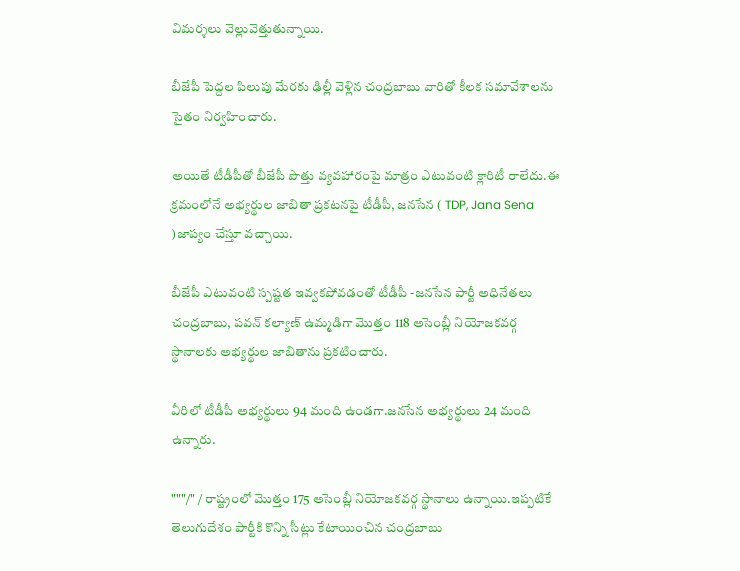విమర్శలు వెల్లువెత్తుతున్నాయి.

బీజేపీ పెద్దల పిలుపు మేరకు ఢిల్లీ వెళ్లిన చంద్రబాబు వారితో కీలక సమావేశాలను సైతం నిర్వహించారు.

అయితే టీడీపీతో బీజేపీ పొత్తు వ్యవహారంపై మాత్రం ఎటువంటి క్లారిటీ రాలేదు.ఈ క్రమంలోనే అభ్యర్థుల జాబితా ప్రకటనపై టీడీపీ, జనసేన ( TDP, Jana Sena )జాప్యం చేస్తూ వచ్చాయి.

బీజేపీ ఎటువంటి స్పష్టత ఇవ్వకపోవడంతో టీడీపీ -జనసేన పార్టీ అధినేతలు చంద్రబాబు, పవన్ కల్యాణ్ ఉమ్మడిగా మొత్తం 118 అసెంబ్లీ నియోజకవర్గ స్థానాలకు అభ్యర్థుల జాబితాను ప్రకటించారు.

వీరిలో టీడీపీ అభ్యర్థులు 94 మంది ఉండగా.జనసేన అభ్యర్థులు 24 మంది ఉన్నారు.

"""/" / రాష్ట్రంలో మొత్తం 175 అసెంబ్లీ నియోజకవర్గ స్థానాలు ఉన్నాయి.ఇప్పటికే తెలుగుదేశం పార్టీకి కొన్ని సీట్లు కేటాయించిన చంద్రబాబు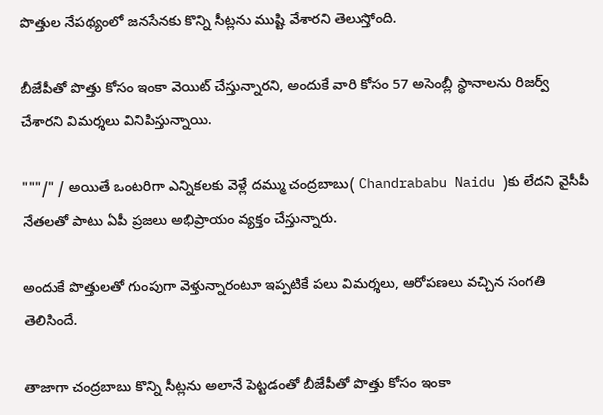పొత్తుల నేపథ్యంలో జనసేనకు కొన్ని సీట్లను ముష్టి వేశారని తెలుస్తోంది.

బీజేపీతో పొత్తు కోసం ఇంకా వెయిట్ చేస్తున్నారని, అందుకే వారి కోసం 57 అసెంబ్లీ స్థానాలను రిజర్వ్ చేశారని విమర్శలు వినిపిస్తున్నాయి.

"""/" / అయితే ఒంటరిగా ఎన్నికలకు వెళ్లే దమ్ము చంద్రబాబు( Chandrababu Naidu )కు లేదని వైసీపీ నేతలతో పాటు ఏపీ ప్రజలు అభిప్రాయం వ్యక్తం చేస్తున్నారు.

అందుకే పొత్తులతో గుంపుగా వెళ్తున్నారంటూ ఇప్పటికే పలు విమర్శలు, ఆరోపణలు వచ్చిన సంగతి తెలిసిందే.

తాజాగా చంద్రబాబు కొన్ని సీట్లను అలానే పెట్టడంతో బీజేపీతో పొత్తు కోసం ఇంకా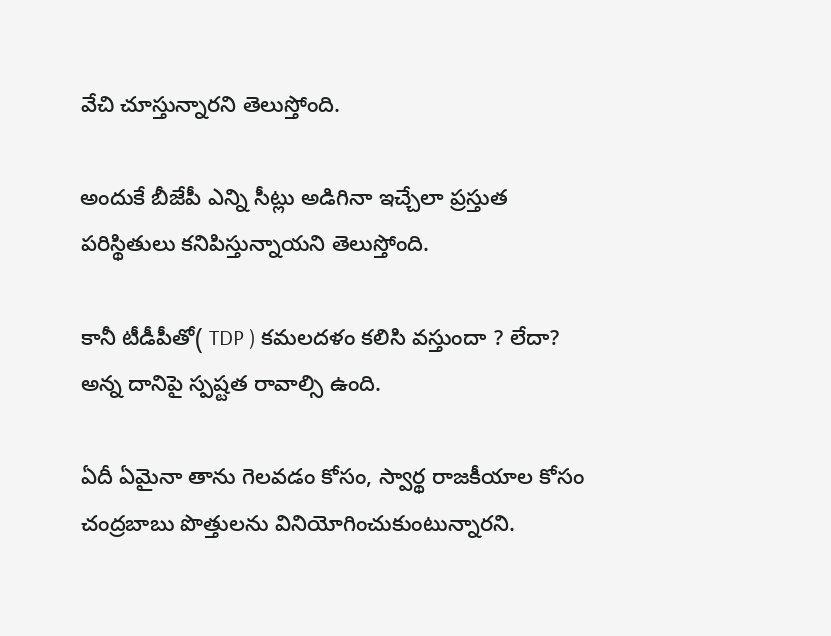వేచి చూస్తున్నారని తెలుస్తోంది.

అందుకే బీజేపీ ఎన్ని సీట్లు అడిగినా ఇచ్చేలా ప్రస్తుత పరిస్థితులు కనిపిస్తున్నాయని తెలుస్తోంది.

కానీ టీడీపీతో( TDP ) కమలదళం కలిసి వస్తుందా ? లేదా? అన్న దానిపై స్పష్టత రావాల్సి ఉంది.

ఏదీ ఏమైనా తాను గెలవడం కోసం, స్వార్థ రాజకీయాల కోసం చంద్రబాబు పొత్తులను వినియోగించుకుంటున్నారని.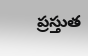ప్రస్తుత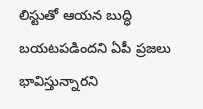లిస్టుతో ఆయన బుద్ధి బయటపడిందని ఏపీ ప్రజలు భావిస్తున్నారని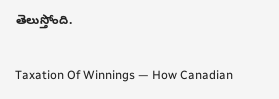తెలుస్తోంది.

Taxation Of Winnings — How Canadian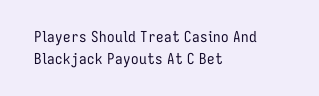Players Should Treat Casino And Blackjack Payouts At C Bet